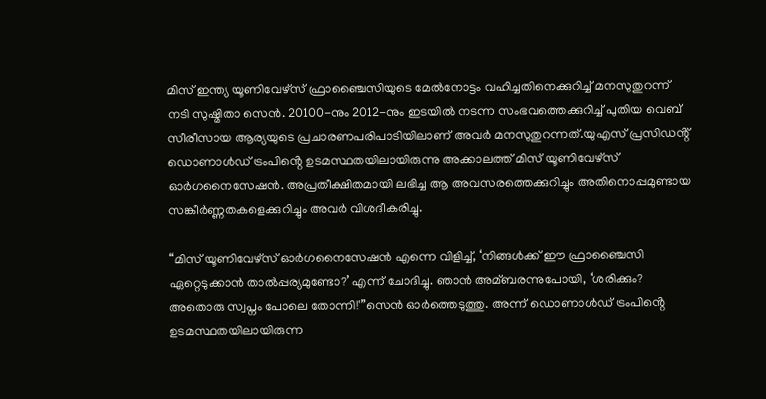മിസ് ഇന്ത്യ യൂണിവേഴ്സ് ഫ്രാഞ്ചൈസിയുടെ മേല്‍നോട്ടം വഹിച്ചതിനെക്കുറിച്ച്‌ മനസുതുറന്ന് നടി സുഷ്മിതാ സെൻ. 20100-നും 2012-നും ഇടയില്‍ നടന്ന സംഭവത്തെക്കുറിച്ച്‌ പുതിയ വെബ് സീരീസായ ആര്യയുടെ പ്രചാരണപരിപാടിയിലാണ് അവർ മനസുതുറന്നത്.യുഎസ് പ്രസിഡൻ്റ് ഡൊണാള്‍ഡ് ട്രംപിൻ്റെ ഉടമസ്ഥതയിലായിരുന്നു അക്കാലത്ത് മിസ് യൂണിവേഴ്സ് ഓർഗനൈസേഷൻ. അപ്രതീക്ഷിതമായി ലഭിച്ച ആ അവസരത്തെക്കുറിച്ചും അതിനൊപ്പമുണ്ടായ സങ്കീർണ്ണതകളെക്കുറിച്ചും അവർ വിശദീകരിച്ചു.

“മിസ് യൂണിവേഴ്സ് ഓർഗനൈസേഷൻ എന്നെ വിളിച്ച്‌, ‘നിങ്ങള്‍ക്ക് ഈ ഫ്രാഞ്ചൈസി ഏറ്റെടുക്കാൻ താല്‍പ്പര്യമുണ്ടോ?’ എന്ന് ചോദിച്ചു. ഞാൻ അമ്ബരന്നുപോയി, ‘ശരിക്കും? അതൊരു സ്വപ്നം പോലെ തോന്നി!'”സെൻ ഓർത്തെടുത്തു. അന്ന് ഡൊണാള്‍ഡ് ട്രംപിൻ്റെ ഉടമസ്ഥതയിലായിരുന്ന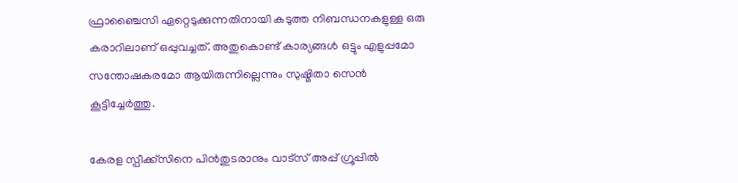ഫ്രാഞ്ചൈസി ഏറ്റെടുക്കുന്നതിനായി കടുത്ത നിബന്ധനകളുള്ള ഒരു കരാറിലാണ് ഒപ്പുവച്ചത്. അതുകൊണ്ട് കാര്യങ്ങള്‍ ഒട്ടും എളുപ്പമോ സന്തോഷകരമോ ആയിരുന്നില്ലെന്നും സുഷ്മിതാ സെൻ കൂട്ടിച്ചേർത്തു.

കേരള സ്പീക്ക്സിനെ പിൻതുടരാനും വാട്സ് അപ്പ് ഗ്രൂപ്പിൽ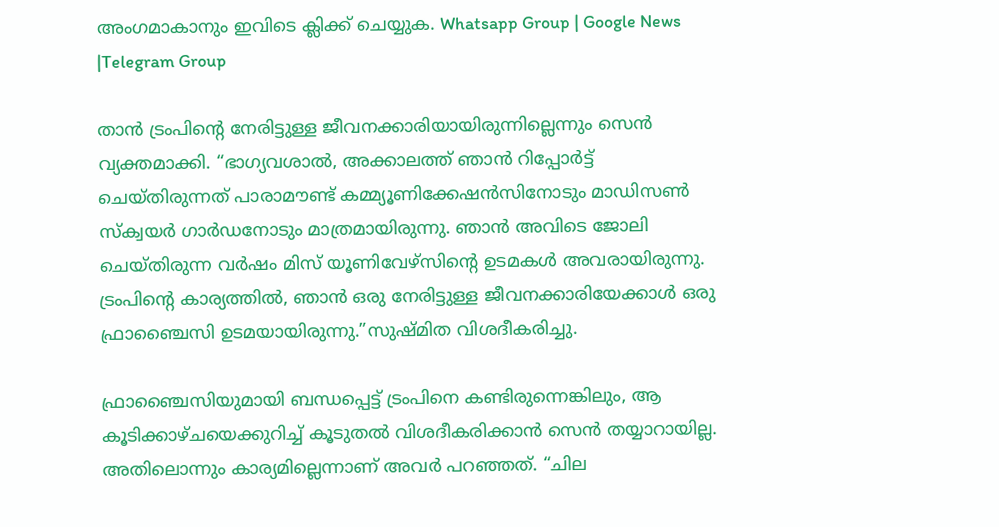അംഗമാകാനും ഇവിടെ ക്ലിക്ക് ചെയ്യുക. Whatsapp Group | Google News |Telegram Group

താൻ ട്രംപിൻ്റെ നേരിട്ടുള്ള ജീവനക്കാരിയായിരുന്നില്ലെന്നും സെൻ വ്യക്തമാക്കി. “ഭാഗ്യവശാല്‍, അക്കാലത്ത് ഞാൻ റിപ്പോർട്ട് ചെയ്തിരുന്നത് പാരാമൗണ്ട് കമ്മ്യൂണിക്കേഷൻസിനോടും മാഡിസണ്‍ സ്ക്വയർ ഗാർഡനോടും മാത്രമായിരുന്നു. ഞാൻ അവിടെ ജോലി ചെയ്തിരുന്ന വർഷം മിസ് യൂണിവേഴ്സിൻ്റെ ഉടമകള്‍ അവരായിരുന്നു. ട്രംപിൻ്റെ കാര്യത്തില്‍, ഞാൻ ഒരു നേരിട്ടുള്ള ജീവനക്കാരിയേക്കാള്‍ ഒരു ഫ്രാഞ്ചൈസി ഉടമയായിരുന്നു.”സുഷ്മിത വിശദീകരിച്ചു.

ഫ്രാഞ്ചൈസിയുമായി ബന്ധപ്പെട്ട് ട്രംപിനെ കണ്ടിരുന്നെങ്കിലും, ആ കൂടിക്കാഴ്ചയെക്കുറിച്ച്‌ കൂടുതല്‍ വിശദീകരിക്കാൻ സെൻ തയ്യാറായില്ല. അതിലൊന്നും കാര്യമില്ലെന്നാണ് അവർ പറഞ്ഞത്. “ചില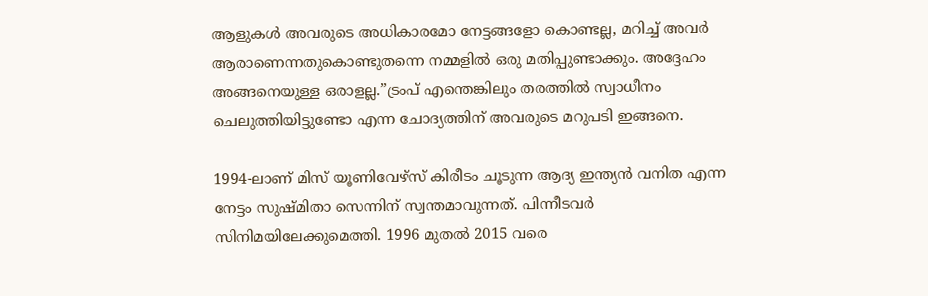ആളുകള്‍ അവരുടെ അധികാരമോ നേട്ടങ്ങളോ കൊണ്ടല്ല, മറിച്ച്‌ അവർ ആരാണെന്നതുകൊണ്ടുതന്നെ നമ്മളില്‍ ഒരു മതിപ്പുണ്ടാക്കും. അദ്ദേഹം അങ്ങനെയുള്ള ഒരാളല്ല.”ട്രംപ് എന്തെങ്കിലും തരത്തില്‍ സ്വാധീനം ചെലുത്തിയിട്ടുണ്ടോ എന്ന ചോദ്യത്തിന് അവരുടെ മറുപടി ഇങ്ങനെ.

1994-ലാണ് മിസ് യൂണിവേഴ്സ് കിരീടം ചൂടുന്ന ആദ്യ ഇന്ത്യൻ വനിത എന്ന നേട്ടം സുഷ്മിതാ സെന്നിന് സ്വന്തമാവുന്നത്. പിന്നീടവർ സിനിമയിലേക്കുമെത്തി. 1996 മുതല്‍ 2015 വരെ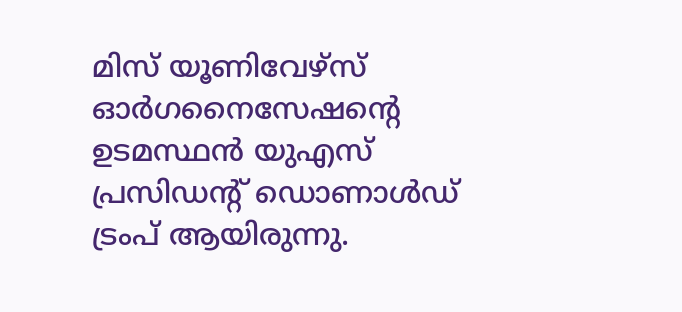മിസ് യൂണിവേഴ്സ് ഓർഗനൈസേഷൻ്റെ ഉടമസ്ഥൻ യുഎസ് പ്രസിഡൻ്റ് ഡൊണാള്‍ഡ് ട്രംപ് ആയിരുന്നു.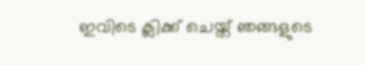ഇവിടെ ക്ലിക്ക് ചെയ്ത് ഞങ്ങളുടെ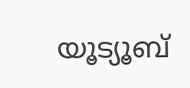യൂട്യൂബ്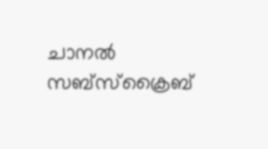ചാനൽ സബ്സ്ക്രൈബ്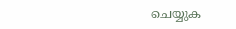ചെയ്യുക